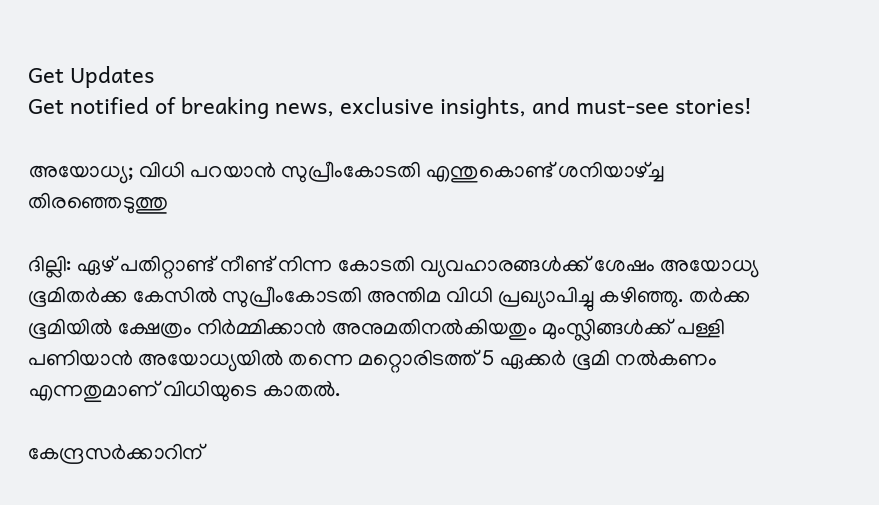Get Updates
Get notified of breaking news, exclusive insights, and must-see stories!

അയോധ്യ; വിധി പറയാന്‍ സുപ്രീംകോടതി എന്തുകൊണ്ട് ശനിയാഴ്ച്ച തിരഞ്ഞെടുത്തു

ദില്ലി: ഏഴ് പതിറ്റാണ്ട് നീണ്ട് നിന്ന കോടതി വ്യവഹാരങ്ങള്‍ക്ക് ശേഷം അയോധ്യ ഭൂമിതര്‍ക്ക കേസില്‍ സുപ്രീംകോടതി അന്തിമ വിധി പ്രഖ്യാപിച്ചു കഴിഞ്ഞു. തര്‍ക്ക ഭൂമിയില്‍ ക്ഷേത്രം നിര്‍മ്മിക്കാന്‍ അനുമതിനല്‍കിയതും മുംസ്ലിങ്ങള്‍ക്ക് പള്ളി പണിയാന്‍ അയോധ്യയില്‍ തന്നെ മറ്റൊരിടത്ത് 5 ഏക്കര്‍ ഭൂമി നല്‍കണം എന്നതുമാണ് വിധിയുടെ കാതല്‍.

കേന്ദ്രസര്‍ക്കാറിന്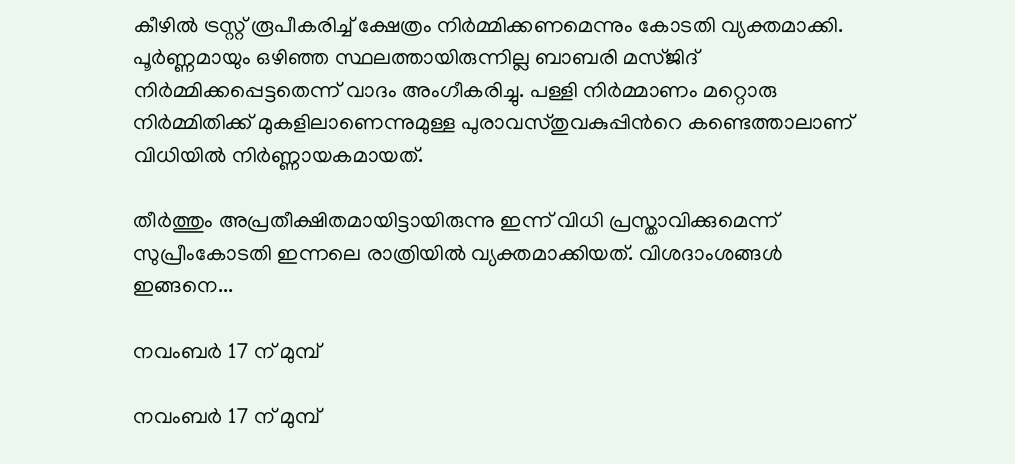കീഴില്‍ ട്രസ്റ്റ് രൂപീകരിച്ച് ക്ഷേത്രം നിര്‍മ്മിക്കണമെന്നും കോടതി വ്യക്തമാക്കി. പൂര്‍ണ്ണമായും ഒഴിഞ്ഞ സ്ഥലത്തായിരുന്നില്ല ബാബരി മസ്ജിദ് നിര്‍മ്മിക്കപ്പെട്ടതെന്ന് വാദം അംഗീകരിച്ചു. പള്ളി നിര്‍മ്മാണം മറ്റൊരു നിര്‍മ്മിതിക്ക് മുകളിലാണെന്നുമുള്ള പുരാവസ്തുവകുപ്പിന്‍റെ കണ്ടെത്താലാണ് വിധിയില്‍ നിര്‍ണ്ണായകമായത്.

തീര്‍ത്തും അപ്രതീക്ഷിതമായിട്ടായിരുന്നു ഇന്ന് വിധി പ്രസ്താവിക്കുമെന്ന് സുപ്രീംകോടതി ഇന്നലെ രാത്രിയില്‍ വ്യക്തമാക്കിയത്. വിശദാംശങ്ങള്‍ ഇങ്ങനെ...

നവംബര്‍ 17 ന് മുമ്പ്

നവംബര്‍ 17 ന് മുമ്പ്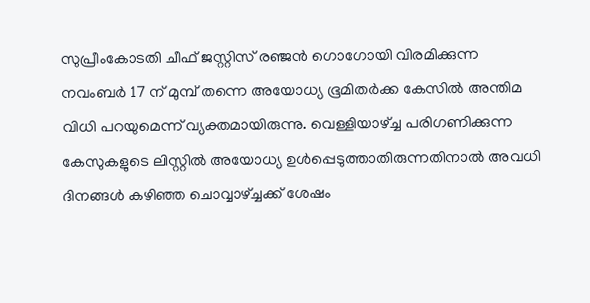സുപ്രീംകോടതി ചീഫ് ജസ്റ്റിസ് രഞ്ജന്‍ ഗൊഗോയി വിരമിക്കുന്ന നവംബര്‍ 17 ന് മുമ്പ് തന്നെ അയോധ്യ ഭൂമിതര്‍ക്ക കേസില്‍ അന്തിമ വിധി പറയുമെന്ന് വ്യക്തമായിരുന്നു. വെള്ളിയാഴ്ച്ച പരിഗണിക്കുന്ന കേസുകളുടെ ലിസ്റ്റില്‍ അയോധ്യ ഉള്‍പ്പെടുത്താതിരുന്നതിനാല്‍ അവധി ദിനങ്ങള്‍ കഴിഞ്ഞ ചൊവ്വാഴ്ച്ചക്ക് ശേഷം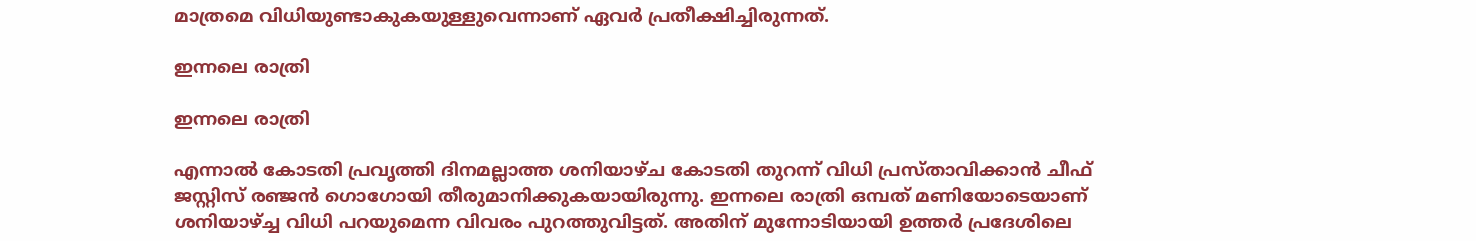മാത്രമെ വിധിയുണ്ടാകുകയുള്ളുവെന്നാണ് ഏവര്‍ പ്രതീക്ഷിച്ചിരുന്നത്.

ഇന്നലെ രാത്രി

ഇന്നലെ രാത്രി

എന്നാല്‍ കോടതി പ്രവൃത്തി ദിനമല്ലാത്ത ശനിയാഴ്ച കോടതി തുറന്ന് വിധി പ്രസ്താവിക്കാൻ ചീഫ് ജസ്റ്റിസ് രഞ്ജന്‍ ഗൊഗോയി തീരുമാനിക്കുകയായിരുന്നു. ഇന്നലെ രാത്രി ഒമ്പത് മണിയോടെയാണ് ശനിയാഴ്ച്ച വിധി പറയുമെന്ന വിവരം പുറത്തുവിട്ടത്. അതിന് മുന്നോടിയായി ഉത്തര്‍ പ്രദേശിലെ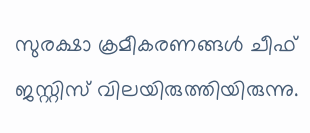സുരക്ഷാ ക്രമീകരണങ്ങള്‍ ചീഫ് ജസ്റ്റിസ് വിലയിരുത്തിയിരുന്നു.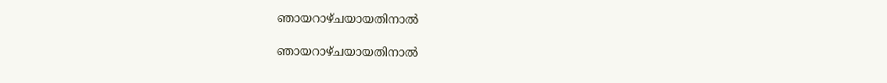ഞായറാഴ്ചയായതിനാൽ

ഞായറാഴ്ചയായതിനാൽ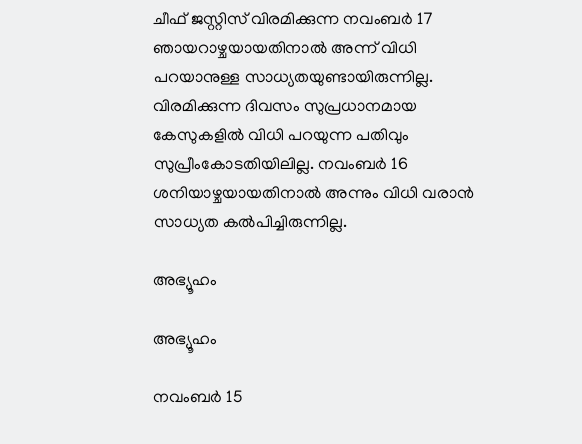ചീഫ് ജസ്റ്റിസ് വിരമിക്കുന്ന നവംബർ 17 ഞായറാഴ്ചയായതിനാൽ അന്ന് വിധി പറയാനുള്ള സാധ്യതയുണ്ടായിരുന്നില്ല. വിരമിക്കുന്ന ദിവസം സുപ്രധാനമായ കേസുകളില്‍ വിധി പറയുന്ന പതിവും സുപ്രീംകോടതിയിലില്ല. നവംബര്‍ 16 ശനിയാഴ്ചയായതിനാൽ അന്നും വിധി വരാൻ സാധ്യത കൽപിച്ചിരുന്നില്ല.

അഭ്യൂഹം

അഭ്യൂഹം

നവംബര്‍ 15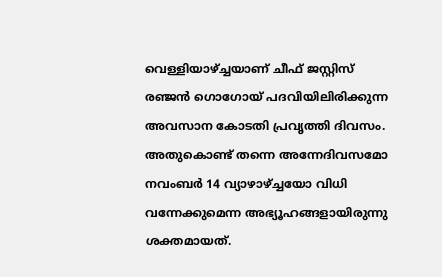വെള്ളിയാഴ്ച്ചയാണ് ചീഫ് ജസ്റ്റിസ് രഞ്ജൻ ഗൊഗോയ് പദവിയിലിരിക്കുന്ന അവസാന കോടതി പ്രവൃത്തി ദിവസം. അതുകൊണ്ട് തന്നെ അന്നേദിവസമോ നവംബര്‍ 14 വ്യാഴാഴ്ച്ചയോ വിധി വന്നേക്കുമെന്ന അഭ്യൂഹങ്ങളായിരുന്നു ശക്തമായത്.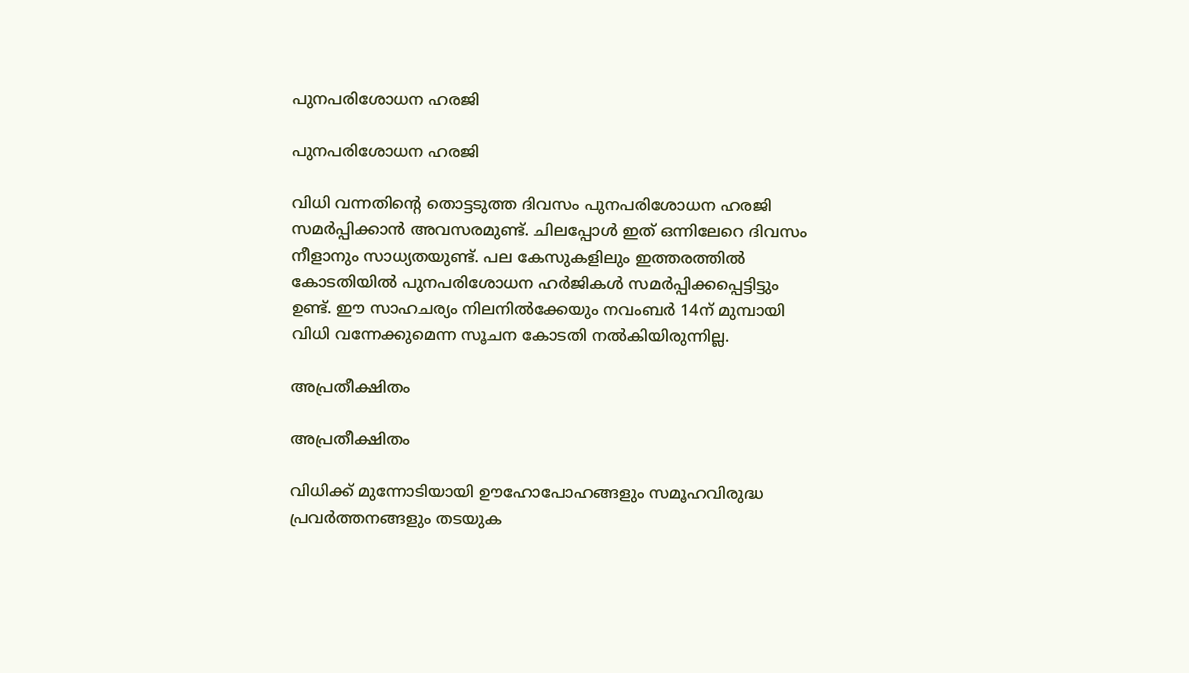പുനപരിശോധന ഹരജി

പുനപരിശോധന ഹരജി

വിധി വന്നതിന്‍റെ തൊട്ടടുത്ത ദിവസം പുനപരിശോധന ഹരജി സമർപ്പിക്കാൻ അവസരമുണ്ട്. ചിലപ്പോൾ ഇത് ഒന്നിലേറെ ദിവസം നീളാനും സാധ്യതയുണ്ട്. പല കേസുകളിലും ഇത്തരത്തില്‍ കോടതിയില്‍ പുനപരിശോധന ഹര്‍ജികള്‍ സമര്‍പ്പിക്കപ്പെട്ടിട്ടും ഉണ്ട്. ഈ സാഹചര്യം നിലനില്‍ക്കേയും നവംബർ 14ന് മുമ്പായി വിധി വന്നേക്കുമെന്ന സൂചന കോടതി നല്‍കിയിരുന്നില്ല.

അപ്രതീക്ഷിതം

അപ്രതീക്ഷിതം

വിധിക്ക് മുന്നോടിയായി ഊഹോപോഹങ്ങളും സമൂഹവിരുദ്ധ പ്രവർത്തനങ്ങളും തടയുക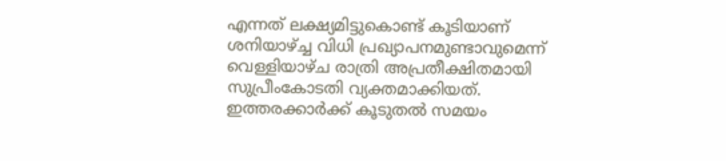എന്നത് ലക്ഷ്യമിട്ടുകൊണ്ട് കൂടിയാണ് ശനിയാഴ്ച്ച വിധി പ്രഖ്യാപനമുണ്ടാവുമെന്ന് വെള്ളിയാഴ്ച രാത്രി അപ്രതീക്ഷിതമായി സുപ്രീംകോടതി വ്യക്തമാക്കിയത്. ഇത്തരക്കാർക്ക് കൂടുതൽ സമയം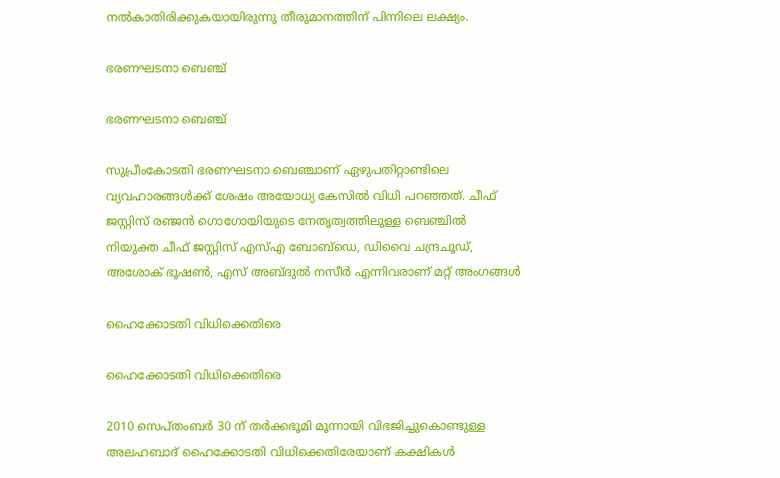നൽകാതിരിക്കുകയായിരുന്നു തീരുമാനത്തിന് പിന്നിലെ ലക്ഷ്യം.

ഭരണഘടനാ ബെഞ്ച്

ഭരണഘടനാ ബെഞ്ച്

സുപ്രീംകോടതി ഭരണഘടനാ ബെഞ്ചാണ് ഏഴുപതിറ്റാണ്ടിലെ വ്യവഹാരങ്ങള്‍ക്ക് ശേഷം അയോധ്യ കേസില്‍ വിധി പറഞ്ഞത്. ചീഫ് ജസ്റ്റിസ് രഞ്ജന്‍ ഗൊഗോയിയുടെ നേതൃത്വത്തിലുള്ള ബെഞ്ചില്‍ നിയുക്ത ചീഫ് ജസ്റ്റിസ് എസ്എ ബോബ്‌ഡെ, ഡിവൈ ചന്ദ്രചൂഡ്, അശോക് ഭൂഷണ്‍, എസ് അബ്ദുല്‍ നസീര്‍ എന്നിവരാണ് മറ്റ് അംഗങ്ങള്‍

ഹൈക്കോടതി വിധിക്കെതിരെ

ഹൈക്കോടതി വിധിക്കെതിരെ

2010 സെപ്തംബര്‍ 30 ന് തര്‍ക്കഭൂമി മൂന്നായി വിഭജിച്ചുകൊണ്ടുള്ള അലഹബാദ് ഹൈക്കോടതി വിധിക്കെതിരേയാണ് കക്ഷികള്‍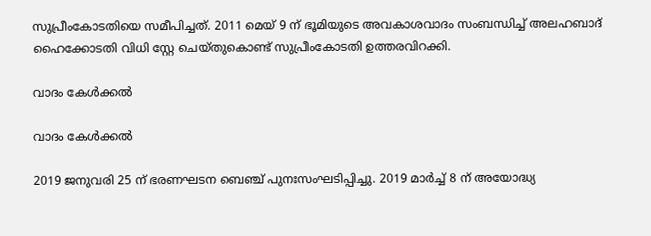സുപ്രീംകോടതിയെ സമീപിച്ചത്. 2011 മെയ് 9 ന് ഭൂമിയുടെ അവകാശവാദം സംബന്ധിച്ച് അലഹബാദ് ഹൈക്കോടതി വിധി സ്റ്റേ ചെയ്തുകൊണ്ട് സുപ്രീംകോടതി ഉത്തരവിറക്കി.

വാദം കേള്‍ക്കല്‍

വാദം കേള്‍ക്കല്‍

2019 ജനുവരി 25 ന് ഭരണഘടന ബെഞ്ച് പുനഃസംഘടിപ്പിച്ചു. 2019 മാര്‍ച്ച് 8 ന് അയോദ്ധ്യ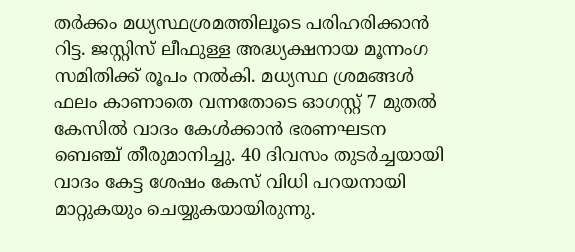തര്‍ക്കം മധ്യസ്ഥശ്രമത്തിലൂടെ പരിഹരിക്കാൻ റിട്ട. ജസ്റ്റിസ് ലീഫുള്ള അദ്ധ്യക്ഷനായ മൂന്നംഗ സമിതിക്ക് രൂപം നൽകി. മധ്യസ്ഥ ശ്രമങ്ങള്‍ ഫലം കാണാതെ വന്നതോടെ ഓഗസ്റ്റ് 7 മുതല്‍ കേസില്‍ വാദം കേള്‍ക്കാന്‍ ഭരണഘടന ബെഞ്ച് തീരുമാനിച്ചു. 40 ദിവസം തുടര്‍ച്ചയായി വാദം കേട്ട ശേഷം കേസ് വിധി പറയനായി മാറ്റുകയും ചെയ്യുകയായിരുന്നു.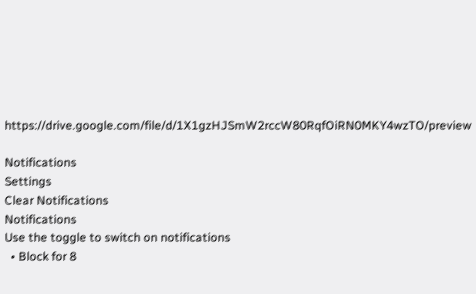https://drive.google.com/file/d/1X1gzHJSmW2rccW80RqfOiRN0MKY4wzTO/preview

Notifications
Settings
Clear Notifications
Notifications
Use the toggle to switch on notifications
  • Block for 8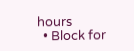hours
  • Block for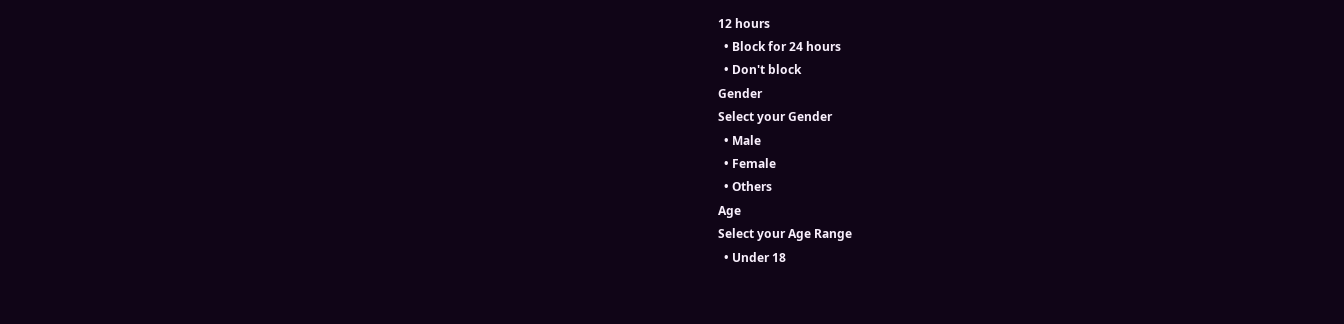12 hours
  • Block for 24 hours
  • Don't block
Gender
Select your Gender
  • Male
  • Female
  • Others
Age
Select your Age Range
  • Under 18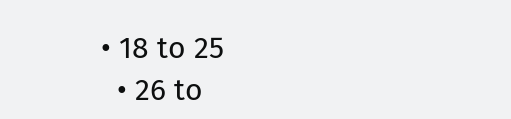• 18 to 25
  • 26 to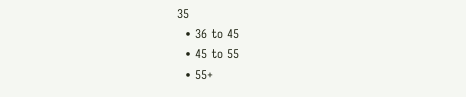35
  • 36 to 45
  • 45 to 55
  • 55+